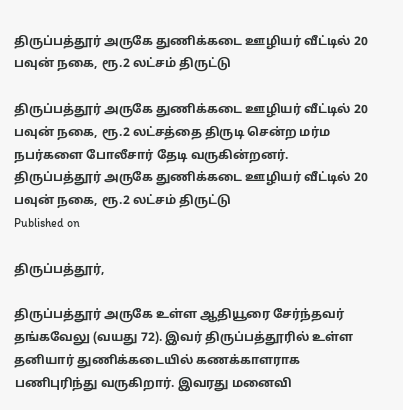திருப்பத்தூர் அருகே துணிக்கடை ஊழியர் வீட்டில் 20 பவுன் நகை, ரூ.2 லட்சம் திருட்டு

திருப்பத்தூர் அருகே துணிக்கடை ஊழியர் வீட்டில் 20 பவுன் நகை, ரூ.2 லட்சத்தை திருடி சென்ற மர்ம நபர்களை போலீசார் தேடி வருகின்றனர்.
திருப்பத்தூர் அருகே துணிக்கடை ஊழியர் வீட்டில் 20 பவுன் நகை, ரூ.2 லட்சம் திருட்டு
Published on

திருப்பத்தூர்,

திருப்பத்தூர் அருகே உள்ள ஆதியூரை சேர்ந்தவர் தங்கவேலு (வயது 72). இவர் திருப்பத்தூரில் உள்ள தனியார் துணிக்கடையில் கணக்காளராக பணிபுரிந்து வருகிறார். இவரது மனைவி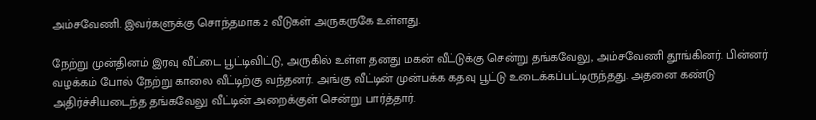அம்சவேணி. இவர்களுக்கு சொந்தமாக 2 வீடுகள் அருகருகே உள்ளது.

நேற்று முன்தினம் இரவு வீட்டை பூட்டிவிட்டு, அருகில் உள்ள தனது மகன் வீட்டுக்கு சென்று தங்கவேலு, அம்சவேணி தூங்கினர். பின்னர் வழக்கம் போல் நேற்று காலை வீட்டிற்கு வந்தனர். அங்கு வீட்டின் முன்பக்க கதவு பூட்டு உடைக்கப்பட்டிருந்தது. அதனை கண்டு அதிர்ச்சியடைந்த தங்கவேலு வீட்டின் அறைக்குள் சென்று பார்த்தார்.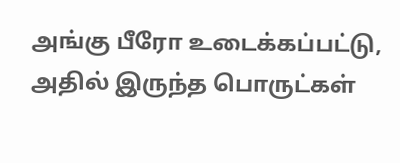அங்கு பீரோ உடைக்கப்பட்டு, அதில் இருந்த பொருட்கள்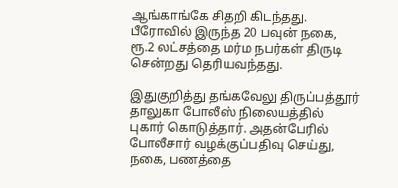ஆங்காங்கே சிதறி கிடந்தது. பீரோவில் இருந்த 20 பவுன் நகை, ரூ.2 லட்சத்தை மர்ம நபர்கள் திருடி சென்றது தெரியவந்தது.

இதுகுறித்து தங்கவேலு திருப்பத்தூர் தாலுகா போலீஸ் நிலையத்தில் புகார் கொடுத்தார். அதன்பேரில் போலீசார் வழக்குப்பதிவு செய்து, நகை, பணத்தை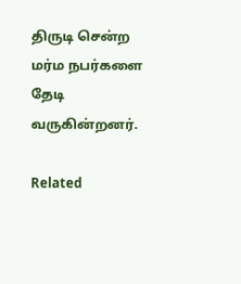திருடி சென்ற மர்ம நபர்களை தேடி வருகின்றனர்.

Related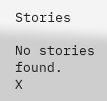Stories

No stories found.
X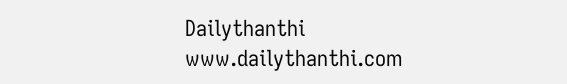Dailythanthi
www.dailythanthi.com